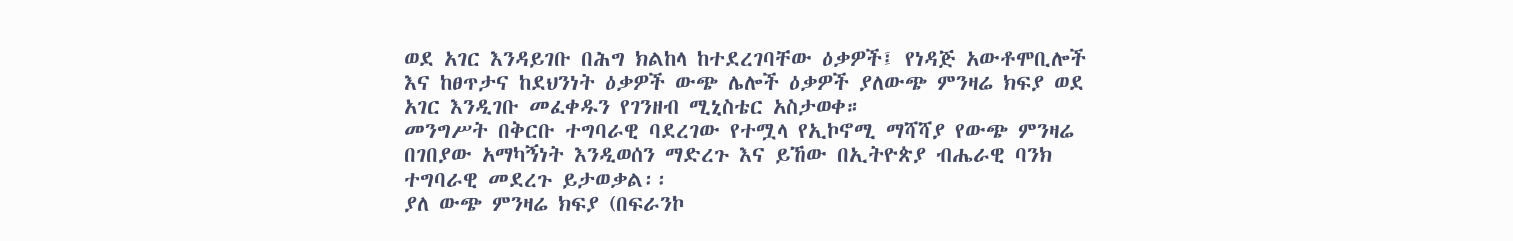ወደ አገር እንዳይገቡ በሕግ ክልከላ ከተደረገባቸው ዕቃዎች፤ የነዳጅ አውቶሞቢሎች እና ከፀጥታና ከደህንነት ዕቃዎች ውጭ ሌሎች ዕቃዎች ያለውጭ ምንዛሬ ክፍያ ወደ አገር እንዲገቡ መፈቀዱን የገንዘብ ሚኒስቴር አስታወቀ።
መንግሥት በቅርቡ ተግባራዊ ባደረገው የተሟላ የኢኮኖሚ ማሻሻያ የውጭ ምንዛሬ በገበያው አማካኝነት እንዲወሰን ማድረጉ እና ይኸው በኢትዮጵያ ብሔራዊ ባንክ ተግባራዊ መደረጉ ይታወቃል፡፡
ያለ ውጭ ምንዛሬ ክፍያ (በፍራንኮ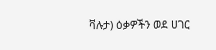ቫሉታ) ዕቃዎችን ወደ ሀገር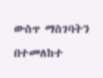ውስጥ ማስገባትን በተመለከተ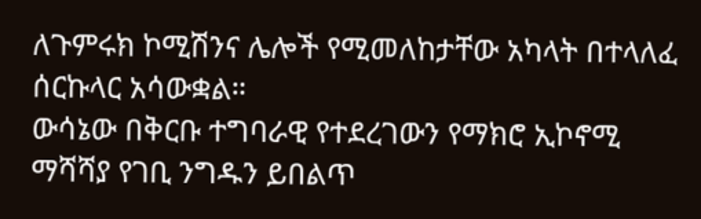ለጉምሩክ ኮሚሽንና ሌሎች የሚመለከታቸው አካላት በተላለፈ ሰርኩላር አሳውቋል።
ውሳኔው በቅርቡ ተግባራዊ የተደረገውን የማክሮ ኢኮኖሚ ማሻሻያ የገቢ ንግዱን ይበልጥ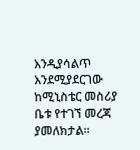እንዲያሳልጥ እንደሚያደርገው ከሚኒስቴር መስሪያ ቤቱ የተገኘ መረጃ ያመለክታል።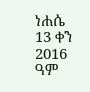ነሐሴ 13 ቀን 2016 ዓም